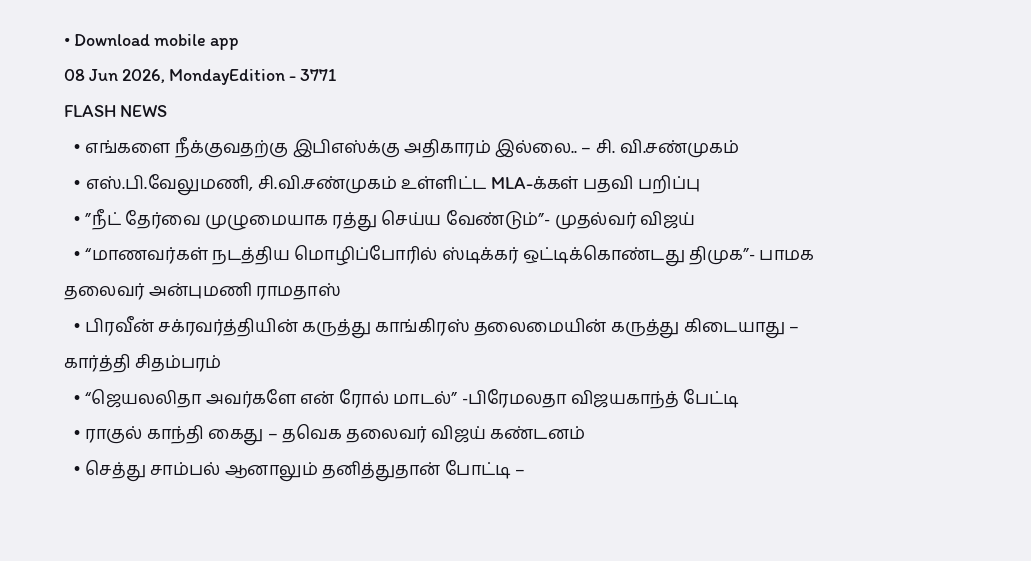• Download mobile app
08 Jun 2026, MondayEdition - 3771
FLASH NEWS
  • எங்களை நீக்குவதற்கு இபிஎஸ்க்கு அதிகாரம் இல்லை.. – சி. வி.சண்முகம்
  • எஸ்.பி.வேலுமணி, சி.வி.சண்முகம் உள்ளிட்ட MLA-க்கள் பதவி பறிப்பு
  • ”நீட் தேர்வை முழுமையாக ரத்து செய்ய வேண்டும்”- முதல்வர் விஜய்
  • “மாணவர்கள் நடத்திய மொழிப்போரில் ஸ்டிக்கர் ஒட்டிக்கொண்டது திமுக”- பாமக தலைவர் அன்புமணி ராமதாஸ்
  • பிரவீன் சக்ரவர்த்தியின் கருத்து காங்கிரஸ் தலைமையின் கருத்து கிடையாது – கார்த்தி சிதம்பரம்
  • “ஜெயலலிதா அவர்களே என் ரோல் மாடல்” -பிரேமலதா விஜயகாந்த் பேட்டி
  • ராகுல் காந்தி கைது – தவெக தலைவர் விஜய் கண்டனம்
  • செத்து சாம்பல் ஆனாலும் தனித்துதான் போட்டி –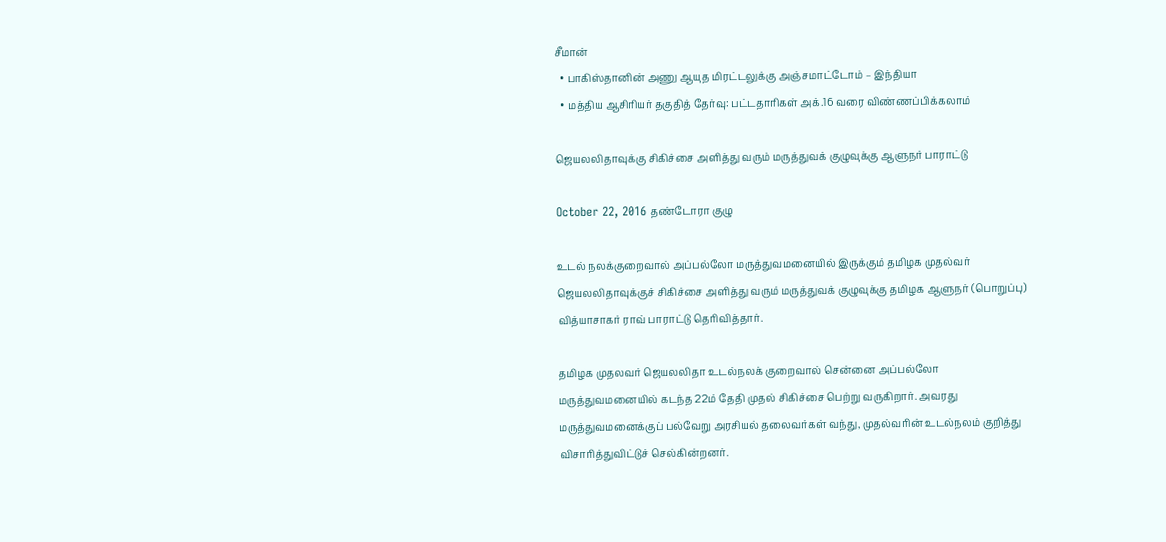சீமான்
  • பாகிஸ்தானின் அணு ஆயுத மிரட்டலுக்கு அஞ்சமாட்டோம் – இந்தியா
  • மத்திய ஆசிரியர் தகுதித் தேர்வு: பட்டதாரிகள் அக்.16 வரை விண்ணப்பிக்கலாம்

ஜெயலலிதாவுக்கு சிகிச்சை அளித்து வரும் மருத்துவக் குழுவுக்கு ஆளுநர் பாராட்டு

October 22, 2016 தண்டோரா குழு

உடல் நலக்குறைவால் அப்பல்லோ மருத்துவமனையில் இருக்கும் தமிழக முதல்வர் ஜெயலலிதாவுக்குச் சிகிச்சை அளித்து வரும் மருத்துவக் குழுவுக்கு தமிழக ஆளுநர் (பொறுப்பு) வித்யாசாகர் ராவ் பாராட்டு தெரிவித்தார்.

தமிழக முதலவர் ஜெயலலிதா உடல்நலக் குறைவால் சென்னை அப்பல்லோ மருத்துவமனையில் கடந்த 22ம் தேதி முதல் சிகிச்சை பெற்று வருகிறார். அவரது மருத்துவமனைக்குப் பல்வேறு அரசியல் தலைவர்கள் வந்து, முதல்வரின் உடல்நலம் குறித்து விசாரித்துவிட்டுச் செல்கின்றனர்.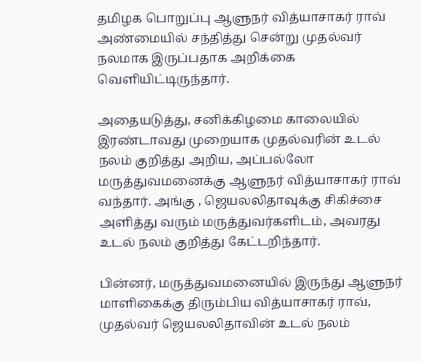தமிழக பொறுப்பு ஆளுநர் வித்யாசாகர் ராவ் அண்மையில் சந்தித்து சென்று முதல்வர் நலமாக இருப்பதாக அறிக்கை வெளியிட்டிருந்தார்.

அதையடுத்து, சனிக்கிழமை காலையில் இரண்டாவது முறையாக முதல்வரின் உடல் நலம் குறித்து அறிய, அப்பல்லோ மருத்துவமனைக்கு ஆளுநர் வித்யாசாகர் ராவ் வந்தார். அங்கு , ஜெயலலிதாவுக்கு சிகிச்சை அளித்து வரும் மருத்துவர்களிடம், அவரது உடல் நலம் குறித்து கேட்டறிந்தார்.

பின்னர், மருத்துவமனையில் இருந்து ஆளுநர் மாளிகைக்கு திரும்பிய வித்யாசாகர் ராவ், முதல்வர் ஜெயலலிதாவின் உடல் நலம்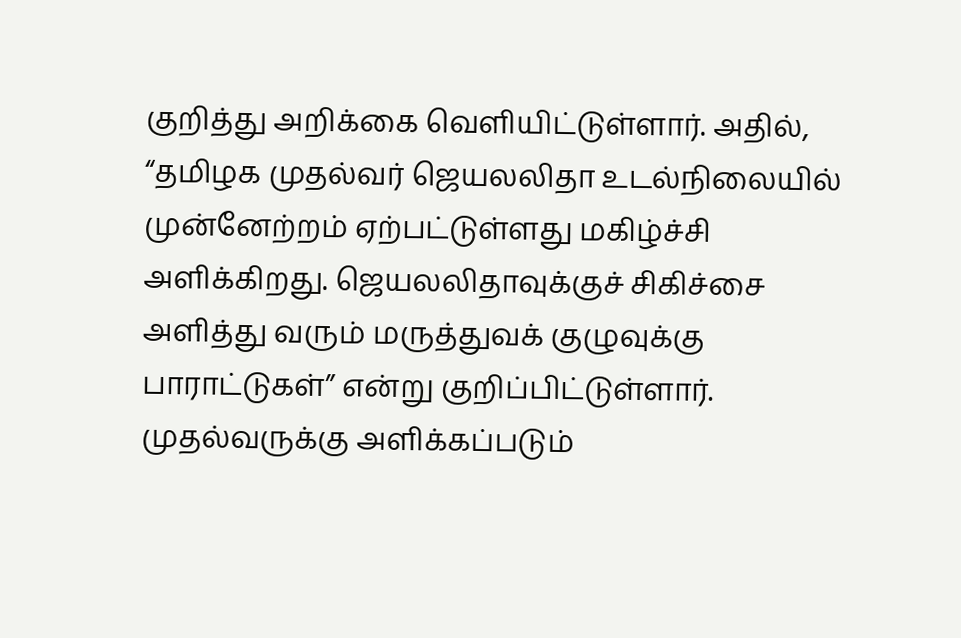குறித்து அறிக்கை வெளியிட்டுள்ளார். அதில், “தமிழக முதல்வர் ஜெயலலிதா உடல்நிலையில் முன்னேற்றம் ஏற்பட்டுள்ளது மகிழ்ச்சி அளிக்கிறது. ஜெயலலிதாவுக்குச் சிகிச்சை அளித்து வரும் மருத்துவக் குழுவுக்கு பாராட்டுகள்” என்று குறிப்பிட்டுள்ளார்.
முதல்வருக்கு அளிக்கப்படும்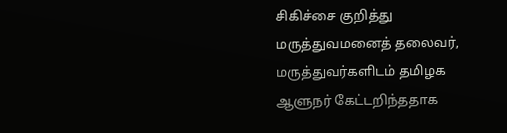சிகிச்சை குறித்து மருத்துவமனைத் தலைவர், மருத்துவர்களிடம் தமிழக ஆளுநர் கேட்டறிந்ததாக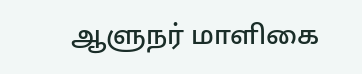ஆளுநர் மாளிகை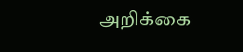அறிக்கை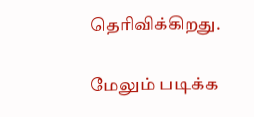தெரிவிக்கிறது.

மேலும் படிக்க